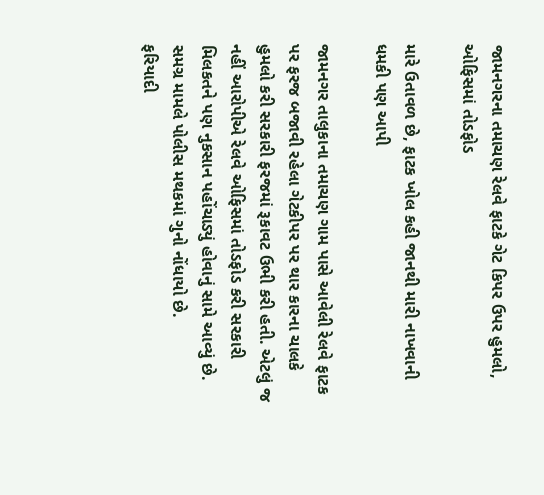જામનગરના તમાચણ રેલવે ફાટકે ગેટ કિપર ઉપર હુમલો, ઓફિસમાં તોડફોડ

મારે ઉતાવળ છે, ફાટક ખોલ કહી જાનથી મારી નાખવાની ધમકી પણ આપી

જામનગર તાલુકાના તમાચણ ગામ પાસે આવેલી રેલવે ફાટક પર ફરજ બજાવી રહેલા ગેટકીપર પર થાર કારના ચાલકે હુમલો કરી સરકારી ફરજમાં રૂકાવટ ઉભી કરી હતી. એટલું જ નહીં આરોપીએ રેલવે ઓફિસમાં તોડફોડ કરી સરકારી મિલકતને પણ નુકસાન પહોંચાડ્યું હોવાનું સામે આવ્યું છે. સમગ્ર મામલે પોલીસ મથકમાં ગુનો નોંધાયો છે.
ફરિયાદી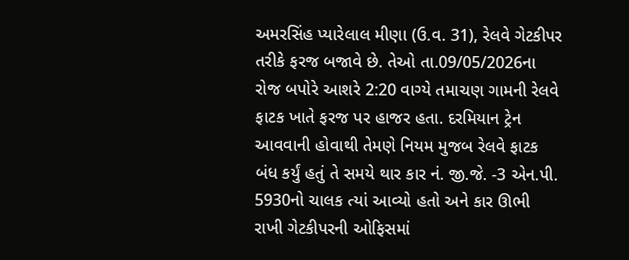અમરસિંહ પ્યારેલાલ મીણા (ઉ.વ. 31), રેલવે ગેટકીપર તરીકે ફરજ બજાવે છે. તેઓ તા.09/05/2026ના રોજ બપોરે આશરે 2:20 વાગ્યે તમાચણ ગામની રેલવે ફાટક ખાતે ફરજ પર હાજર હતા. દરમિયાન ટ્રેન આવવાની હોવાથી તેમણે નિયમ મુજબ રેલવે ફાટક બંધ કર્યું હતું તે સમયે થાર કાર નં. જી.જે. -3 એન.પી. 5930નો ચાલક ત્યાં આવ્યો હતો અને કાર ઊભી રાખી ગેટકીપરની ઓફિસમાં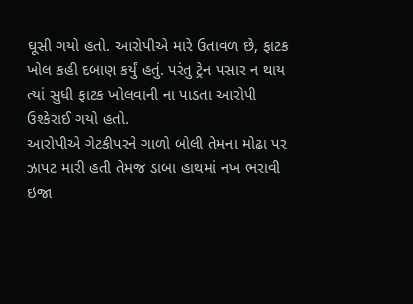ઘૂસી ગયો હતો. આરોપીએ મારે ઉતાવળ છે, ફાટક ખોલ કહી દબાણ કર્યું હતું. પરંતુ ટ્રેન પસાર ન થાય ત્યાં સુધી ફાટક ખોલવાની ના પાડતા આરોપી ઉશ્કેરાઈ ગયો હતો.
આરોપીએ ગેટકીપરને ગાળો બોલી તેમના મોઢા પર ઝાપટ મારી હતી તેમજ ડાબા હાથમાં નખ ભરાવી ઇજા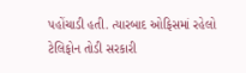પહોંચાડી હતી. ત્યારબાદ ઓફિસમાં રહેલો ટેલિફોન તોડી સરકારી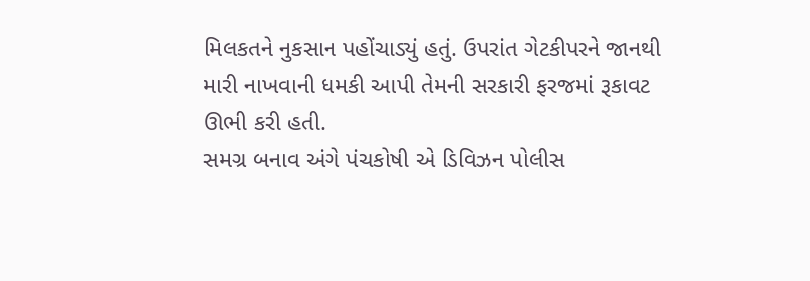મિલકતને નુકસાન પહોંચાડ્યું હતું. ઉપરાંત ગેટકીપરને જાનથી મારી નાખવાની ધમકી આપી તેમની સરકારી ફરજમાં રૂકાવટ ઊભી કરી હતી.
સમગ્ર બનાવ અંગે પંચકોષી એ ડિવિઝન પોલીસ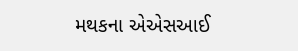મથકના એએસઆઈ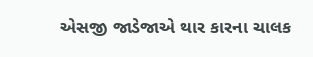એસજી જાડેજાએ થાર કારના ચાલક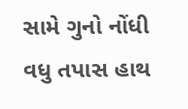સામે ગુનો નોંધી વધુ તપાસ હાથ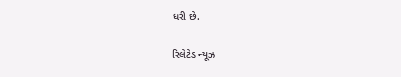ધરી છે.

રિલેટેડ ન્યૂઝ